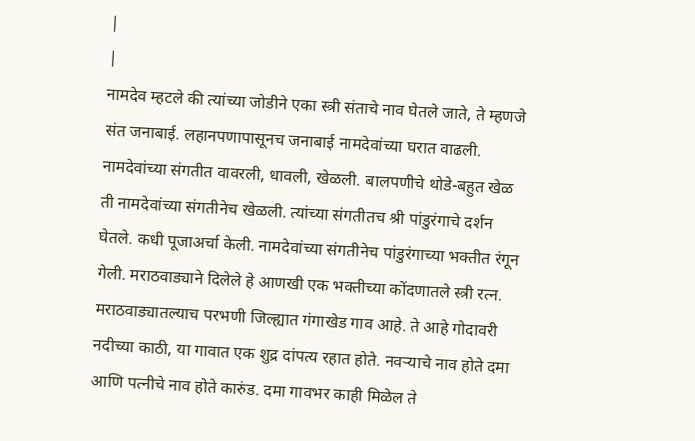|
|
नामदेव म्हटले की त्यांच्या जोडीने एका स्त्री संताचे नाव घेतले जाते, ते म्हणजे संत जनाबाई. लहानपणापासूनच जनाबाई नामदेवांच्या घरात वाढली. नामदेवांच्या संगतीत वावरली, धावली, खेळली. बालपणीचे थोडे-बहुत खेळ ती नामदेवांच्या संगतीनेच खेळली. त्यांच्या संगतीतच श्री पांडुरंगाचे दर्शन घेतले. कधी पूजाअर्चा केली. नामदेवांच्या संगतीनेच पांडुरंगाच्या भक्तीत रंगून गेली. मराठवाड्याने दिलेले हे आणखी एक भक्तीच्या कोंदणातले स्त्री रत्न.
मराठवाड्यातल्याच परभणी जिल्ह्यात गंगाखेड गाव आहे. ते आहे गोदावरी नदीच्या काठी, या गावात एक शुद्र दांपत्य रहात होते. नवऱ्याचे नाव होते दमा आणि पत्नीचे नाव होते कारुंड. दमा गावभर काही मिळेल ते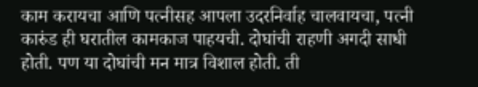काम करायचा आणि पत्नीसह आपला उदरनिर्वाह चालवायचा, पत्नी कारुंड ही घरातील कामकाज पाहयची. दोघांची राहणी अगदी साधी होती. पण या दोघांची मन मात्र विशाल होती. ती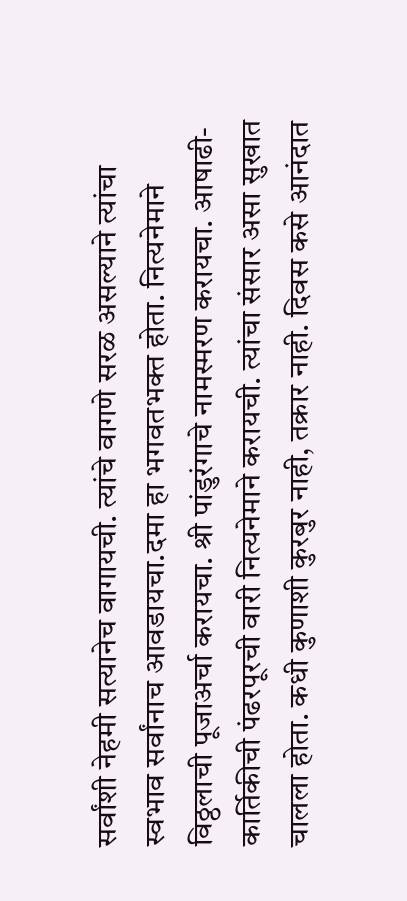सर्वांशी नेहमी सत्यानेच वागायची. त्यांचे वागणे सरळ असल्याने त्यांचा स्वभाव सर्वांनाच आवडायचा.दमा हा भगवतभक्त होता. नित्यनेमाने विठ्ठलाची पूजाअर्चा करायचा. श्री पांडुरंगाचे नामस्मरण करायचा. आषाढी-कार्तिकीची पंढरपूरची वारी नित्यनेमाने करायची. त्यांचा संसार असा सुखात चालला होता. कधी कुणाशी कुरबुर नाही, तक्रार नाही. दिवस कसे आनंदात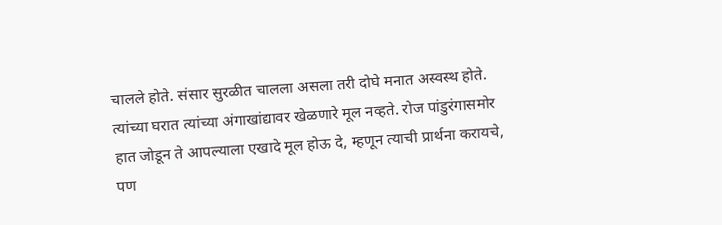चालले होते. संसार सुरळीत चालला असला तरी दोघे मनात अस्वस्थ होते. त्यांच्या घरात त्यांच्या अंगाखांद्यावर खेळणारे मूल नव्हते. रोज पांडुरंगासमोर हात जोडून ते आपल्याला एखादे मूल होऊ दे, म्हणून त्याची प्रार्थना करायचे, पण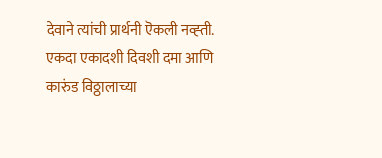देवाने त्यांची प्रार्थनी ऎकली नव्ह्ती.
एकदा एकादशी दिवशी दमा आणि कारुंड विठ्ठालाच्या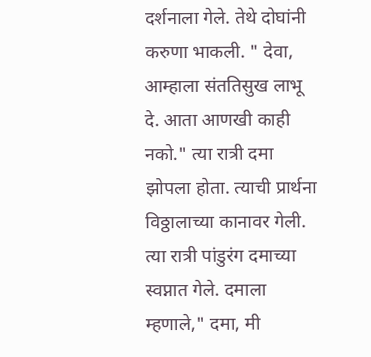दर्शनाला गेले. तेथे दोघांनी करुणा भाकली. " देवा, आम्हाला संततिसुख लाभू दे. आता आणखी काही नको." त्या रात्री दमा झोपला होता. त्याची प्रार्थना विठ्ठालाच्या कानावर गेली. त्या रात्री पांडुरंग दमाच्या स्वप्नात गेले. दमाला म्हणाले," दमा, मी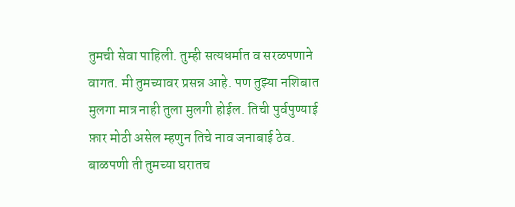तुमची सेवा पाहिली. तुम्ही सत्यधर्मात व सरळपणाने वागत. मी तुमच्यावर प्रसन्न आहे. पण तुझ्या नशिबात मुलगा मात्र नाही तुला मुलगी होईल. तिची पुर्वपुण्याई फ़ार मोठी असेल म्हणुन तिचे नाव जनाबाई ठेव. बाळपणी ती तुमच्या घरातच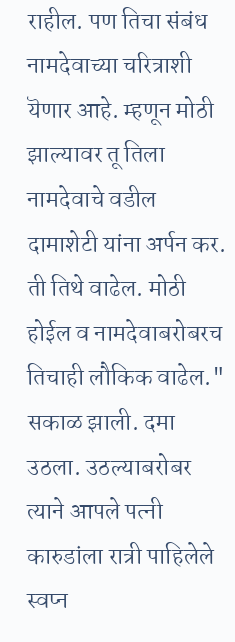राहील. पण तिचा संबंध नामदेवाच्या चरित्राशी यॆणार आहे. म्हणून मोठी झाल्यावर तू तिला नामदेवाचे वडील दामाशेटी यांना अर्पन कर. ती तिथे वाढेल. मोठी होईल व नामदेवाबरोबरच तिचाही लौकिक वाढेल."
सकाळ झाली. दमा उठला. उठल्याबरोबर त्याने आपले पत्नी कारुडांला रात्री पाहिलेले स्वप्न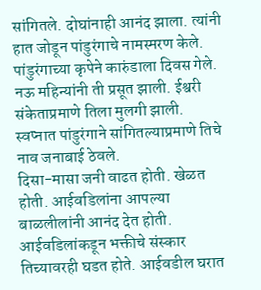सांगितले. दोघांनाही आनंद झाला. त्यांनी हात जोडून पांडुरंगाचे नामस्मरण केले.
पांडुरंगाच्या कृपेने कारुंडाला दिवस गेले. नऊ महिन्यांनी ती प्रसूत झाली. ईश्वरी संकेताप्रमाणे तिला मुलगी झाली. स्वप्नात पांडुरंगाने सांगितल्याप्रमाणे तिचे नाव जनाबाई ठेवले.
दिसा-मासा जनी वाढत होती. खेळत होती. आईवडिलांना आपल्या बाळलीलांनी आनंद देत होती. आईवडिलांकडून भक्तीचे संस्कार तिच्यावरही घडत होते. आईवडील घरात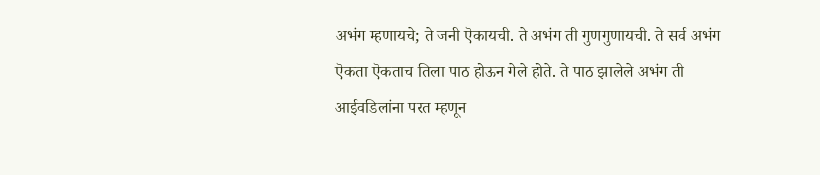अभंग म्हणायचे; ते जनी ऎकायची. ते अभंग ती गुणगुणायची. ते सर्व अभंग ऎकता ऎकताच तिला पाठ होऊन गेले होते. ते पाठ झालेले अभंग ती आईवडिलांना परत म्हणून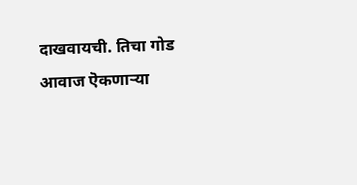दाखवायची. तिचा गोड आवाज ऎकणाऱ्या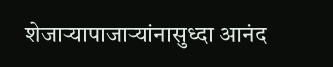शेजाऱ्यापाजाऱ्यांनासुध्दा आनंद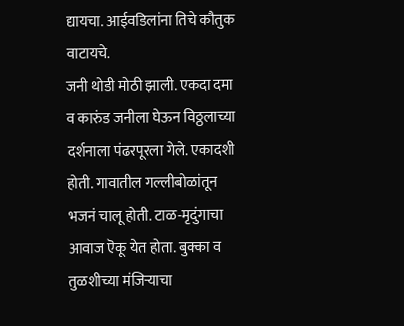द्यायचा. आईवडिलांना तिचे कौतुक वाटायचे.
जनी थोडी मोठी झाली. एकदा दमा व कारुंड जनीला घेऊन विठ्ठलाच्या दर्शनाला पंढरपूरला गेले. एकादशी होती. गावातील गल्लीबोळांतून भजनं चालू होती. टाळ-मृदुंगाचा आवाज ऎकू येत होता. बुक्का व तुळशीच्या मंजिऱ्याचा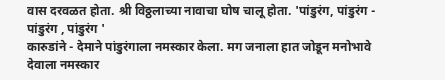वास दरवळत होता. श्री विठ्ठलाच्या नावाचा घोष चालू होता. 'पांडुरंग, पांडुरंग - पांडुरंग , पांडुरंग '
कारुडांने - देमाने पांडुरंगाला नमस्कार केला. मग जनाला हात जोडून मनोभावे देवाला नमस्कार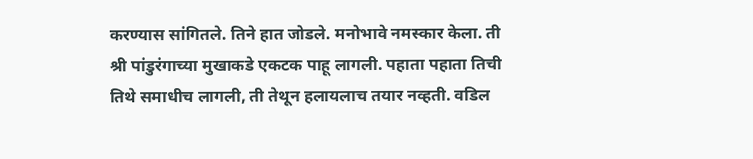करण्यास सांगितले. तिने हात जोडले. मनोभावे नमस्कार केला. ती श्री पांडुरंगाच्या मुखाकडे एकटक पाहू लागली. पहाता पहाता तिची तिथे समाधीच लागली, ती तेथून हलायलाच तयार नव्हती. वडिल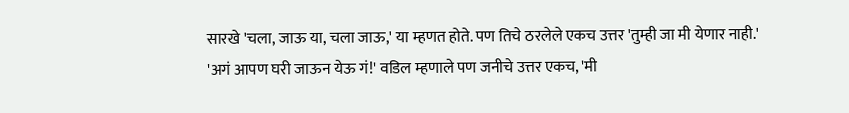सारखे 'चला, जाऊ या, चला जाऊ,' या म्हणत होते. पण तिचे ठरलेले एकच उत्तर 'तुम्ही जा मी येणार नाही.'
'अगं आपण घरी जाऊन येऊ गं!' वडिल म्हणाले पण जनीचे उत्तर एकच, 'मी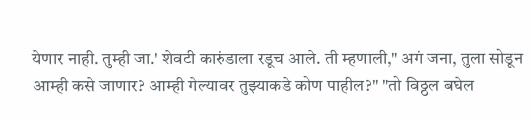येणार नाही. तुम्ही जा.' शेवटी कारुंडाला रडूच आले. ती म्हणाली," अगं जना, तुला सोडून आम्ही कसे जाणार? आम्ही गेल्यावर तुझ्याकडे कोण पाहील?" "तो विठ्ठल बघेल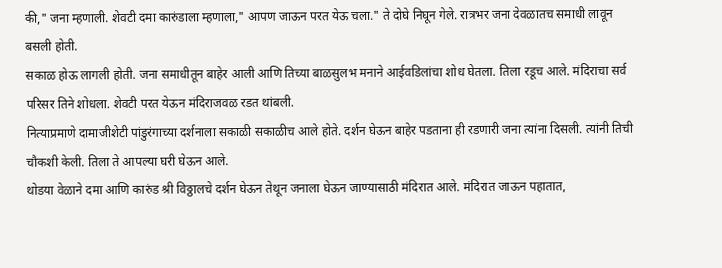की," जना म्हणाली. शेवटी दमा कारुंडाला म्हणाला," आपण जाऊन परत येऊ चला." ते दोघे निघून गेले. रात्रभर जना देवळातच समाधी लावून बसली होती.
सकाळ होऊ लागली होती. जना समाधीतून बाहेर आली आणि तिच्या बाळसुलभ मनाने आईवडिलांचा शोध घेतला. तिला रडूच आले. मंदिराचा सर्व परिसर तिने शोधला. शेवटी परत येऊन मंदिराजवळ रडत थांबली.
नित्याप्रमाणे दामाजीशेटी पांडुरंगाच्या दर्शनाला सकाळी सकाळीच आले होते. दर्शन घेऊन बाहेर पडताना ही रडणारी जना त्यांना दिसली. त्यांनी तिची चौकशी केली. तिला ते आपल्या घरी घेऊन आले.
थोडया वेळाने दमा आणि कारुंड श्री विठ्ठालचे दर्शन घेऊन तेथून जनाला घेऊन जाण्यासाठी मंदिरात आले. मंदिरात जाऊन पहातात,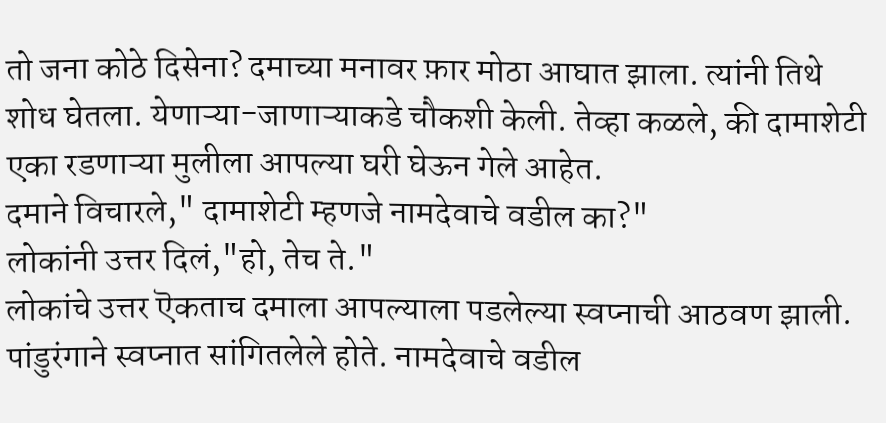तो जना कोठे दिसेना? दमाच्या मनावर फ़ार मोठा आघात झाला. त्यांनी तिथे शोध घेतला. येणाऱ्या-जाणाऱ्याकडे चौकशी केली. तेव्हा कळले, की दामाशेटी एका रडणाऱ्या मुलीला आपल्या घरी घेऊन गेले आहेत.
दमाने विचारले," दामाशेटी म्हणजे नामदेवाचे वडील का?"
लोकांनी उत्तर दिलं,"हो, तेच ते."
लोकांचे उत्तर ऎकताच दमाला आपल्याला पडलेल्या स्वप्नाची आठवण झाली. पांडुरंगाने स्वप्नात सांगितलेले होते. नामदेवाचे वडील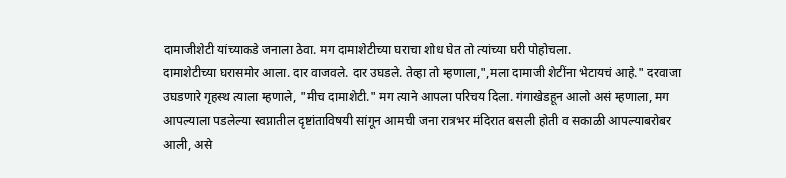दामाजीशेटी यांच्याकडे जनाला ठेवा. मग दामाशेटीच्या घराचा शोध घेत तो त्यांच्या घरी पोहोचला.
दामाशेटीच्या घरासमोर आला. दार वाजवले. दार उघडले. तेव्हा तो म्हणाला,",मला दामाजी शेटींना भेटायचं आहे." दरवाजा उघडणारे गृहस्थ त्याला म्हणाले, "मीच दामाशेटी." मग त्याने आपला परिचय दिला. गंगाखेडहून आलो असं म्हणाला, मग आपल्याला पडलेल्या स्वप्नातील दृष्टांताविषयी सांगून आमची जना रात्रभर मंदिरात बसली होती व सकाळी आपल्याबरोबर आली, असे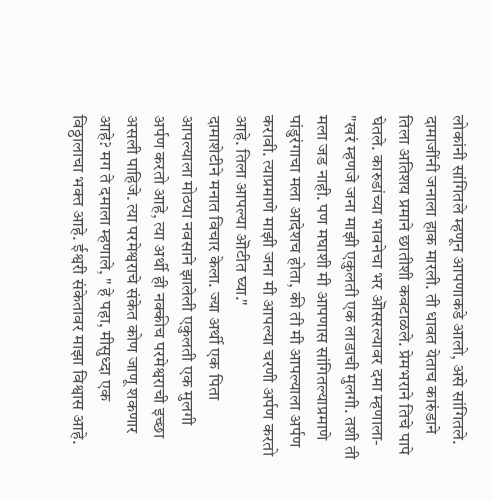लोकांनी सांगितले म्हणून आपणाकडे आलो, असे सांगितले.
दामाजींनी जनाला हाक मारली. ती धावत येताच कारुंडाने तिला अतिशय प्रमाने छातीशी कवटाळले. प्रेमभराने तिचे पापे घेतले. कारुडांच्या भावनेचा भर ऒसरल्यावर दमा म्हणाला-
"खरं म्हणजे जना माझी एकुलती एक लाडाची मुलगी. तशी ती मला जड नाही. पण मघाशी मी आपणास सांगितल्याप्रमाणे पांडुरंगाचा मला आदेशच होता, की ती मी आपल्याला अर्पण करावी. त्याप्रमाणे माझी जना मी आपल्या चरणी अर्पण करतो आहे. तिला आपल्या ऒटीत घ्या."
दामाशेटीने मनात विचार केला. ज्या अर्थी एक पिता आपल्याला मोठया नवसाने झालेली एकुलती एक मुलगी अर्पण करतो आहे, त्या अर्थी ही नक्कीच परमेश्वराची इच्छा असली पाहिजे. त्या परमेश्वराचे संकेत कोण जाणू शकणार आहे? मग ते दमाला म्हणाले, " हे पहा, मीसुध्दा एक विठ्ठालाचा भक्त आहे. ईश्वरी संकेतावर माझा विश्वास आहे.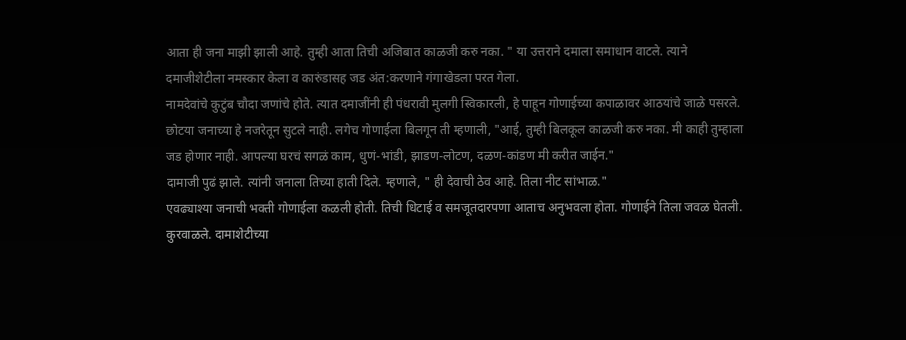आता ही जना माझी झाली आहे. तुम्ही आता तिची अजिबात काळजी करु नका. " या उत्तराने दमाला समाधान वाटले. त्याने दमाजीशेटीला नमस्कार केला व कारुंडासह जड अंत:करणाने गंगाखेडला परत गेला.
नामदेवांचे कुटुंब चौदा जणांचे होते. त्यात दमाजींनी ही पंधरावी मुलगी स्विकारली, हे पाहून गोणाईच्या कपाळावर आठयांचे जाळे पसरले. छोटया जनाच्या हे नजरेतून सुटले नाही. लगेच गोणाईला बिलगून ती म्हणाली, "आई, तुम्ही बिलकूल काळजी करु नका. मी काही तुम्हाला जड होणार नाही. आपल्या घरचं सगळं काम, धुणं-भांडी, झाडण-लोटण, दळण-कांडण मी करीत जाईन."
दामाजी पुढं झाले. त्यांनी जनाला तिच्या हाती दिले. म्हणाले, " ही देवाची ठेव आहे. तिला नीट सांभाळ."
एवढ्याश्या जनाची भक्ती गोणाईला कळली होती. तिची धिटाई व समजूतदारपणा आताच अनुभवला होता. गोणाईने तिला जवळ घेतली. कुरवाळले. दामाशेटीच्या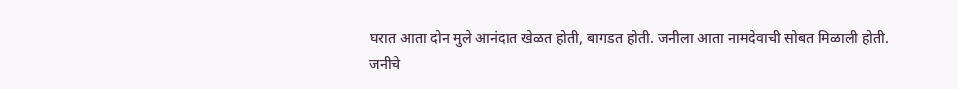घरात आता दोन मुले आनंदात खेळत होती, बागडत होती. जनीला आता नामदेवाची सोबत मिळाली होती.
जनीचे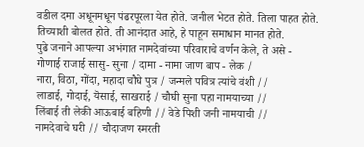वडील दमा अधूनमधून पंढरपूरला येत होते. जनील भेटत होते. तिला पाहत होते. तिच्याशी बोलत होते. ती आनंदात आहे, हे पाहून समाधान मानत होते.
पुढे जनाने आपल्या अभंगात नामदेवांच्या परिवाराचे वर्णन केले, ते असे -
गोणाई राजाई सासु- सुना / दामा - नामा जाण बाप - लेक /
नारा, विठा, गोंदा, महादा चौघे पुत्र / जन्मले पवित्र त्यांचे वंशी //
लाडाई, गोदाई, यॆसाई, साखराई / चौघी सुना पहा नामयाच्या //
लिंबाई ती लेकी आऊबाई बहिणी // वेडे पिशी जनी नामयाची //
नामदेवाचे घरी // चौदाजण स्मरती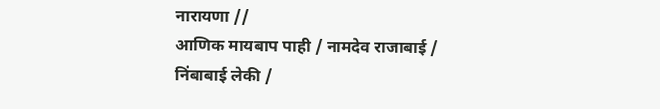नारायणा //
आणिक मायबाप पाही / नामदेव राजाबाई /
निंबाबाई लेकी /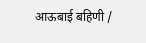आऊबाई बहिणी /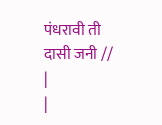पंधरावी ती दासी जनी //
|
|